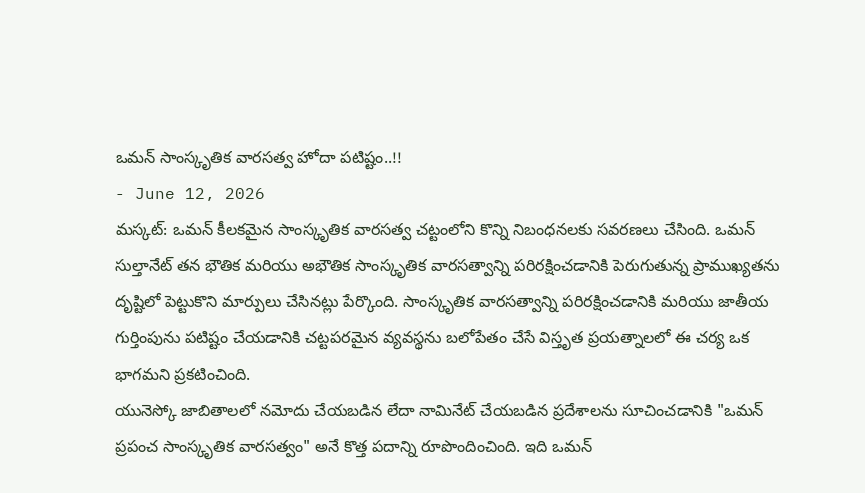ఒమన్ సాంస్కృతిక వారసత్వ హోదా పటిష్టం..!!
- June 12, 2026
మస్కట్: ఒమన్ కీలకమైన సాంస్కృతిక వారసత్వ చట్టంలోని కొన్ని నిబంధనలకు సవరణలు చేసింది. ఒమన్ సుల్తానేట్ తన భౌతిక మరియు అభౌతిక సాంస్కృతిక వారసత్వాన్ని పరిరక్షించడానికి పెరుగుతున్న ప్రాముఖ్యతను దృష్టిలో పెట్టుకొని మార్పులు చేసినట్లు పేర్కొంది. సాంస్కృతిక వారసత్వాన్ని పరిరక్షించడానికి మరియు జాతీయ గుర్తింపును పటిష్టం చేయడానికి చట్టపరమైన వ్యవస్థను బలోపేతం చేసే విస్తృత ప్రయత్నాలలో ఈ చర్య ఒక భాగమని ప్రకటించింది.
యునెస్కో జాబితాలలో నమోదు చేయబడిన లేదా నామినేట్ చేయబడిన ప్రదేశాలను సూచించడానికి "ఒమన్ ప్రపంచ సాంస్కృతిక వారసత్వం" అనే కొత్త పదాన్ని రూపొందించింది. ఇది ఒమన్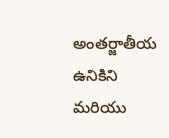అంతర్జాతీయ ఉనికిని మరియు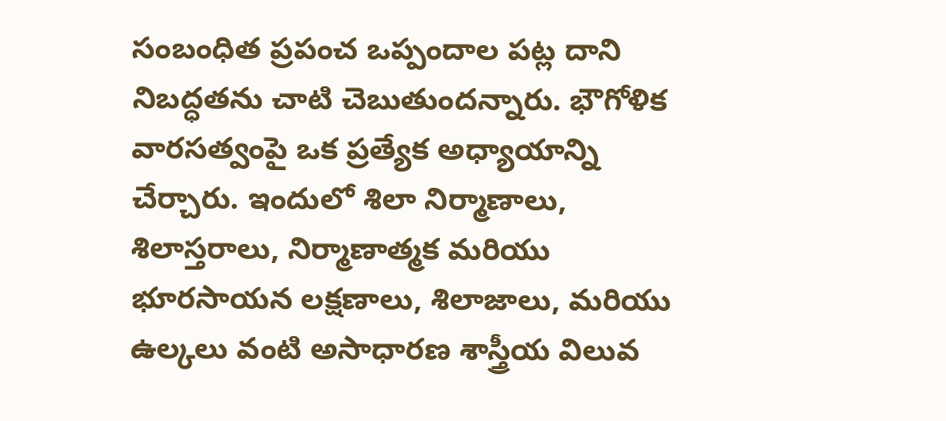సంబంధిత ప్రపంచ ఒప్పందాల పట్ల దాని నిబద్ధతను చాటి చెబుతుందన్నారు. భౌగోళిక వారసత్వంపై ఒక ప్రత్యేక అధ్యాయాన్ని చేర్చారు. ఇందులో శిలా నిర్మాణాలు, శిలాస్తరాలు, నిర్మాణాత్మక మరియు భూరసాయన లక్షణాలు, శిలాజాలు, మరియు ఉల్కలు వంటి అసాధారణ శాస్త్రీయ విలువ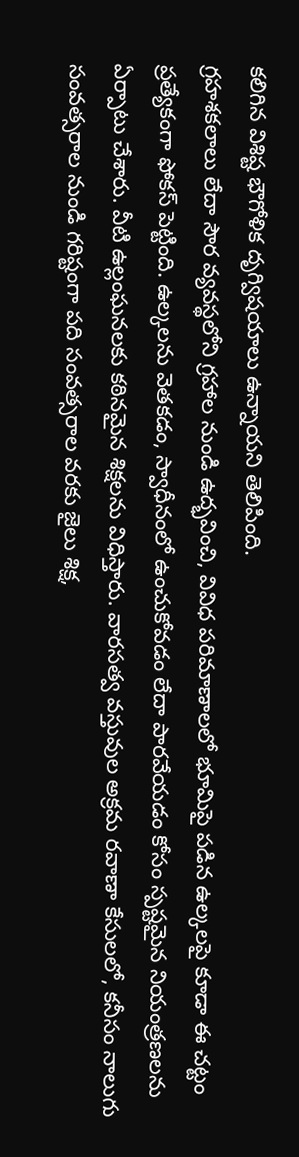కలిగిన విశిష్ట భౌగోళిక దృగ్విషయాలు ఉన్నాయని తెలిపింది.
గ్రహశకలాలు లేదా సౌర వ్యవస్థలోని గ్రహాల నుండి ఉద్భవించి, వివిధ పరిమాణాలలో భూమిపై పడిన ఉల్కలపై కూడా ఈ చట్టం ప్రత్యేకంగా ఫోకస్ పెట్టింది. ఉల్కలను వెతకడం, స్వాధీనంలో ఉంచుకోవడం లేదా పారవేయడం కోసం స్పష్టమైన నియంత్రణలను ఏర్పాటు చేశారు. వీటి ఉల్లంఘనలకు కఠినమైన శిక్షలను విధిస్తారు. వారసత్వ వస్తువుల అక్రమ రవాణా కేసులలో, కనీసం నాలుగు సంవత్సరాల నుండి గరిష్టంగా పది సంవత్సరాల వరకు జైలు శిక్ష,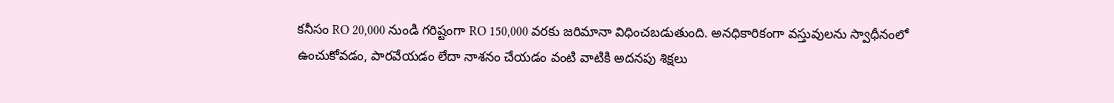కనీసం RO 20,000 నుండి గరిష్టంగా RO 150,000 వరకు జరిమానా విధించబడుతుంది. అనధికారికంగా వస్తువులను స్వాధీనంలో ఉంచుకోవడం, పారవేయడం లేదా నాశనం చేయడం వంటి వాటికి అదనపు శిక్షలు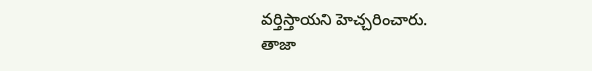వర్తిస్తాయని హెచ్చరించారు.
తాజా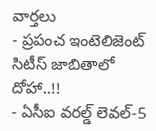వార్తలు
- ప్రపంచ ఇంటెలిజెంట్ సిటీస్ జాబితాలో దోహా..!!
- ఏసీఐ వరల్డ్ లెవల్-5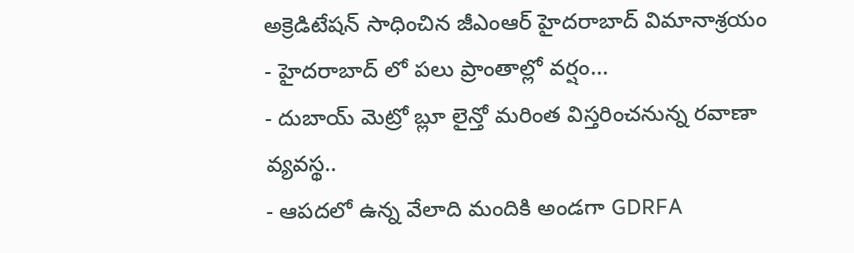అక్రెడిటేషన్ సాధించిన జీఎంఆర్ హైదరాబాద్ విమానాశ్రయం
- హైదరాబాద్ లో పలు ప్రాంతాల్లో వర్షం...
- దుబాయ్ మెట్రో బ్లూ లైన్తో మరింత విస్తరించనున్న రవాణా వ్యవస్థ..
- ఆపదలో ఉన్న వేలాది మందికి అండగా GDRFA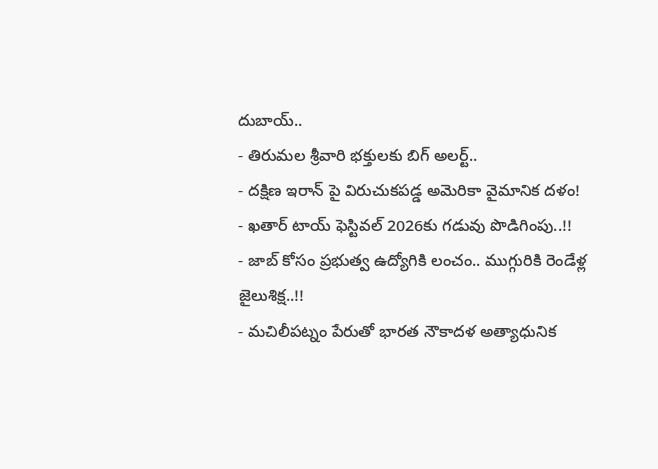దుబాయ్..
- తిరుమల శ్రీవారి భక్తులకు బిగ్ అలర్ట్..
- దక్షిణ ఇరాన్ పై విరుచుకపడ్డ అమెరికా వైమానిక దళం!
- ఖతార్ టాయ్ ఫెస్టివల్ 2026కు గడువు పొడిగింపు..!!
- జాబ్ కోసం ప్రభుత్వ ఉద్యోగికి లంచం.. ముగ్గురికి రెండేళ్ల జైలుశిక్ష..!!
- మచిలీపట్నం పేరుతో భారత నౌకాదళ అత్యాధునిక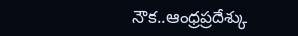నౌక..ఆంధ్రప్రదేశ్కు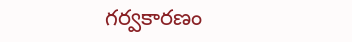గర్వకారణం